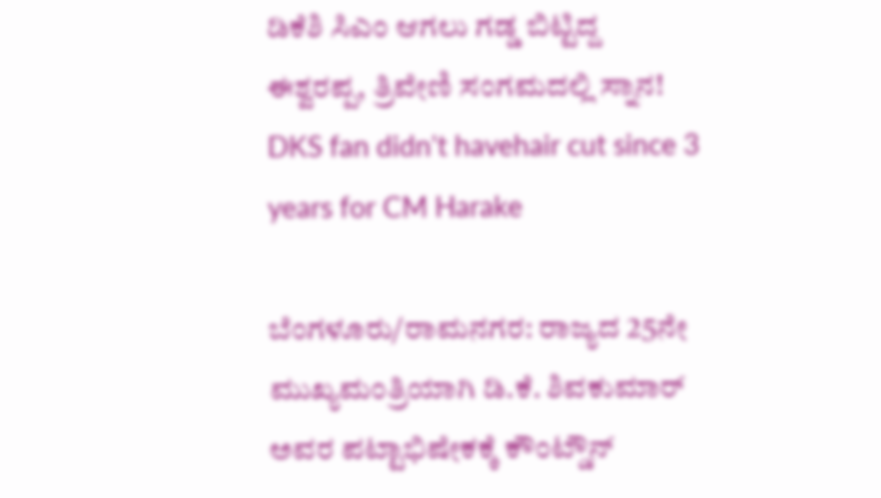ಡಿಕೆಶಿ ಸಿಎಂ ಆಗಲು ಗಡ್ಡ ಬಿಟ್ಟಿದ್ದ ಈಶ್ವರಪ್ಪ, ತ್ರಿವೇಣಿ ಸಂಗಮದಲ್ಲಿ ಸ್ನಾನ!
DKS fan didn't havehair cut since 3 years for CM Harake

ಬೆಂಗಳೂರು/ರಾಮನಗರ: ರಾಜ್ಯದ 25ನೇ ಮುಖ್ಯಮಂತ್ರಿಯಾಗಿ ಡಿ.ಕೆ. ಶಿವಕುಮಾರ್ ಅವರ ಪಟ್ಟಾಭಿಷೇಕಕ್ಕೆ ಕೌಂಟ್ಡೌನ್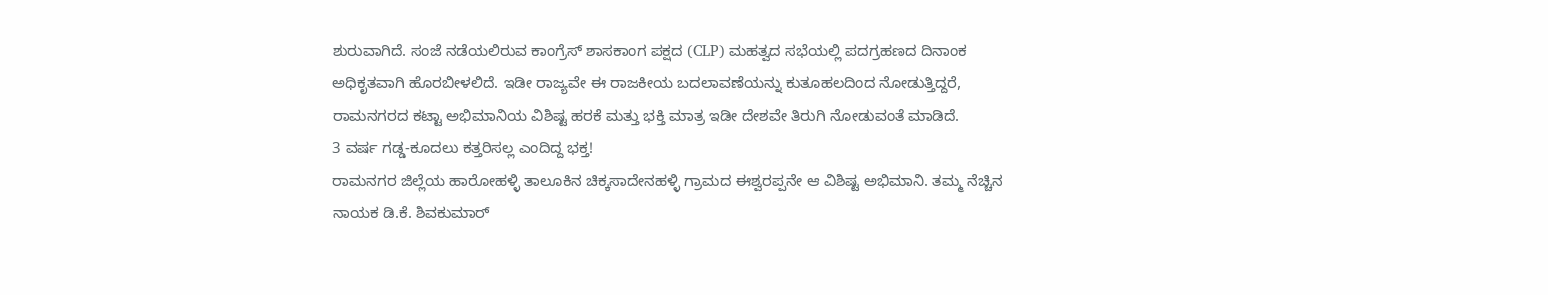ಶುರುವಾಗಿದೆ. ಸಂಜೆ ನಡೆಯಲಿರುವ ಕಾಂಗ್ರೆಸ್ ಶಾಸಕಾಂಗ ಪಕ್ಷದ (CLP) ಮಹತ್ವದ ಸಭೆಯಲ್ಲಿ ಪದಗ್ರಹಣದ ದಿನಾಂಕ ಅಧಿಕೃತವಾಗಿ ಹೊರಬೀಳಲಿದೆ. ಇಡೀ ರಾಜ್ಯವೇ ಈ ರಾಜಕೀಯ ಬದಲಾವಣೆಯನ್ನು ಕುತೂಹಲದಿಂದ ನೋಡುತ್ತಿದ್ದರೆ, ರಾಮನಗರದ ಕಟ್ಟಾ ಅಭಿಮಾನಿಯ ವಿಶಿಷ್ಟ ಹರಕೆ ಮತ್ತು ಭಕ್ತಿ ಮಾತ್ರ ಇಡೀ ದೇಶವೇ ತಿರುಗಿ ನೋಡುವಂತೆ ಮಾಡಿದೆ.
3 ವರ್ಷ ಗಡ್ಡ-ಕೂದಲು ಕತ್ತರಿಸಲ್ಲ ಎಂದಿದ್ದ ಭಕ್ತ!
ರಾಮನಗರ ಜಿಲ್ಲೆಯ ಹಾರೋಹಳ್ಳಿ ತಾಲೂಕಿನ ಚಿಕ್ಕಸಾದೇನಹಳ್ಳಿ ಗ್ರಾಮದ ಈಶ್ವರಪ್ಪನೇ ಆ ವಿಶಿಷ್ಟ ಅಭಿಮಾನಿ. ತಮ್ಮ ನೆಚ್ಚಿನ ನಾಯಕ ಡಿ.ಕೆ. ಶಿವಕುಮಾರ್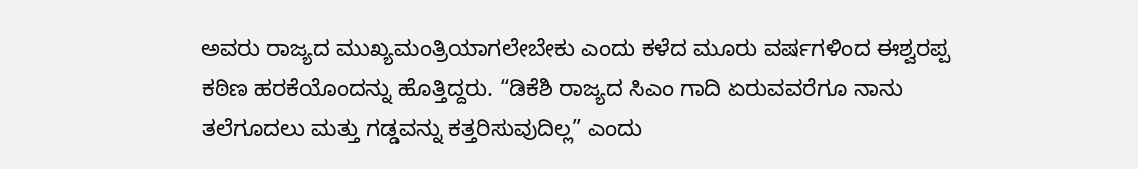ಅವರು ರಾಜ್ಯದ ಮುಖ್ಯಮಂತ್ರಿಯಾಗಲೇಬೇಕು ಎಂದು ಕಳೆದ ಮೂರು ವರ್ಷಗಳಿಂದ ಈಶ್ವರಪ್ಪ ಕಠಿಣ ಹರಕೆಯೊಂದನ್ನು ಹೊತ್ತಿದ್ದರು. “ಡಿಕೆಶಿ ರಾಜ್ಯದ ಸಿಎಂ ಗಾದಿ ಏರುವವರೆಗೂ ನಾನು ತಲೆಗೂದಲು ಮತ್ತು ಗಡ್ಡವನ್ನು ಕತ್ತರಿಸುವುದಿಲ್ಲ” ಎಂದು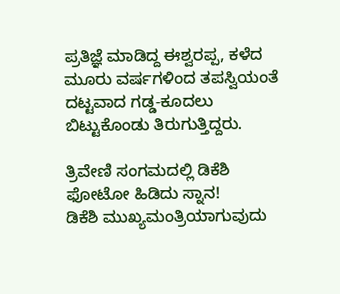ಪ್ರತಿಜ್ಞೆ ಮಾಡಿದ್ದ ಈಶ್ವರಪ್ಪ, ಕಳೆದ ಮೂರು ವರ್ಷಗಳಿಂದ ತಪಸ್ವಿಯಂತೆ ದಟ್ಟವಾದ ಗಡ್ಡ-ಕೂದಲು ಬಿಟ್ಟುಕೊಂಡು ತಿರುಗುತ್ತಿದ್ದರು.

ತ್ರಿವೇಣಿ ಸಂಗಮದಲ್ಲಿ ಡಿಕೆಶಿ ಫೋಟೋ ಹಿಡಿದು ಸ್ನಾನ!
ಡಿಕೆಶಿ ಮುಖ್ಯಮಂತ್ರಿಯಾಗುವುದು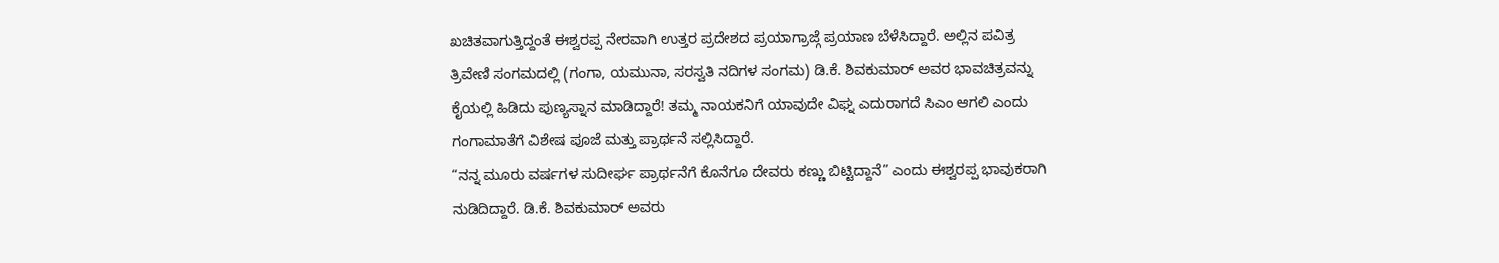ಖಚಿತವಾಗುತ್ತಿದ್ದಂತೆ ಈಶ್ವರಪ್ಪ ನೇರವಾಗಿ ಉತ್ತರ ಪ್ರದೇಶದ ಪ್ರಯಾಗ್ರಾಜ್ಗೆ ಪ್ರಯಾಣ ಬೆಳೆಸಿದ್ದಾರೆ. ಅಲ್ಲಿನ ಪವಿತ್ರ ತ್ರಿವೇಣಿ ಸಂಗಮದಲ್ಲಿ (ಗಂಗಾ, ಯಮುನಾ, ಸರಸ್ವತಿ ನದಿಗಳ ಸಂಗಮ) ಡಿ.ಕೆ. ಶಿವಕುಮಾರ್ ಅವರ ಭಾವಚಿತ್ರವನ್ನು ಕೈಯಲ್ಲಿ ಹಿಡಿದು ಪುಣ್ಯಸ್ನಾನ ಮಾಡಿದ್ದಾರೆ! ತಮ್ಮ ನಾಯಕನಿಗೆ ಯಾವುದೇ ವಿಘ್ನ ಎದುರಾಗದೆ ಸಿಎಂ ಆಗಲಿ ಎಂದು ಗಂಗಾಮಾತೆಗೆ ವಿಶೇಷ ಪೂಜೆ ಮತ್ತು ಪ್ರಾರ್ಥನೆ ಸಲ್ಲಿಸಿದ್ದಾರೆ.
“ನನ್ನ ಮೂರು ವರ್ಷಗಳ ಸುದೀರ್ಘ ಪ್ರಾರ್ಥನೆಗೆ ಕೊನೆಗೂ ದೇವರು ಕಣ್ಣು ಬಿಟ್ಟಿದ್ದಾನೆ” ಎಂದು ಈಶ್ವರಪ್ಪ ಭಾವುಕರಾಗಿ ನುಡಿದಿದ್ದಾರೆ. ಡಿ.ಕೆ. ಶಿವಕುಮಾರ್ ಅವರು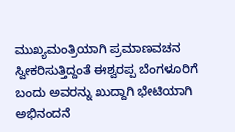ಮುಖ್ಯಮಂತ್ರಿಯಾಗಿ ಪ್ರಮಾಣವಚನ ಸ್ವೀಕರಿಸುತ್ತಿದ್ದಂತೆ ಈಶ್ವರಪ್ಪ ಬೆಂಗಳೂರಿಗೆ ಬಂದು ಅವರನ್ನು ಖುದ್ದಾಗಿ ಭೇಟಿಯಾಗಿ ಅಭಿನಂದನೆ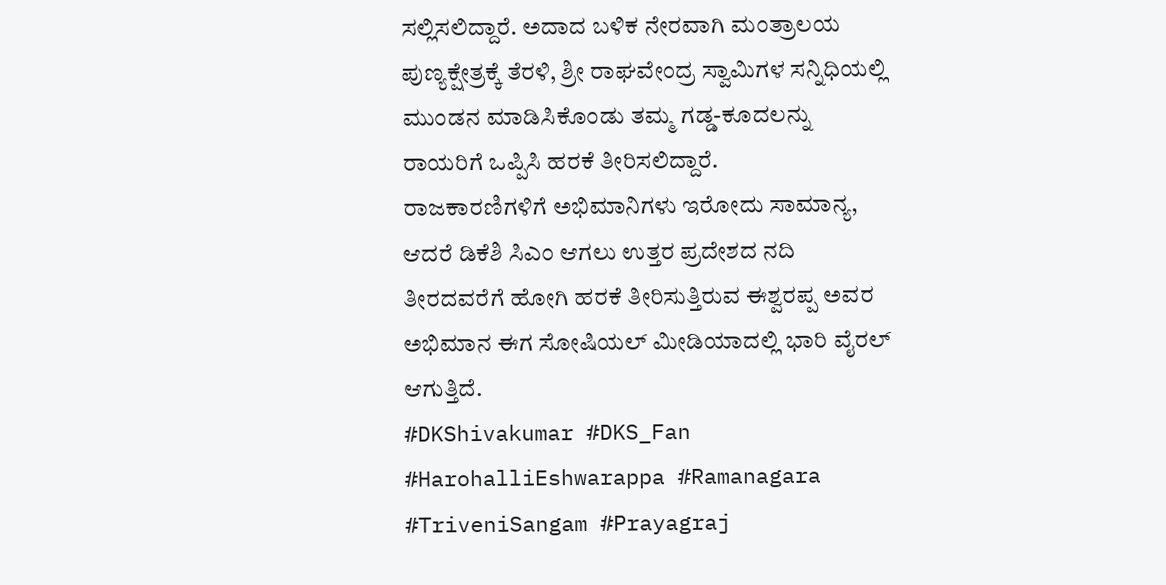ಸಲ್ಲಿಸಲಿದ್ದಾರೆ. ಅದಾದ ಬಳಿಕ ನೇರವಾಗಿ ಮಂತ್ರಾಲಯ ಪುಣ್ಯಕ್ಷೇತ್ರಕ್ಕೆ ತೆರಳಿ, ಶ್ರೀ ರಾಘವೇಂದ್ರ ಸ್ವಾಮಿಗಳ ಸನ್ನಿಧಿಯಲ್ಲಿ ಮುಂಡನ ಮಾಡಿಸಿಕೊಂಡು ತಮ್ಮ ಗಡ್ಡ-ಕೂದಲನ್ನು ರಾಯರಿಗೆ ಒಪ್ಪಿಸಿ ಹರಕೆ ತೀರಿಸಲಿದ್ದಾರೆ.
ರಾಜಕಾರಣಿಗಳಿಗೆ ಅಭಿಮಾನಿಗಳು ಇರೋದು ಸಾಮಾನ್ಯ, ಆದರೆ ಡಿಕೆಶಿ ಸಿಎಂ ಆಗಲು ಉತ್ತರ ಪ್ರದೇಶದ ನದಿ ತೀರದವರೆಗೆ ಹೋಗಿ ಹರಕೆ ತೀರಿಸುತ್ತಿರುವ ಈಶ್ವರಪ್ಪ ಅವರ ಅಭಿಮಾನ ಈಗ ಸೋಷಿಯಲ್ ಮೀಡಿಯಾದಲ್ಲಿ ಭಾರಿ ವೈರಲ್ ಆಗುತ್ತಿದೆ.
#DKShivakumar #DKS_Fan #HarohalliEshwarappa #Ramanagara #TriveniSangam #Prayagraj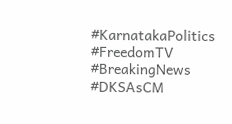#KarnatakaPolitics #FreedomTV #BreakingNews #DKSAsCM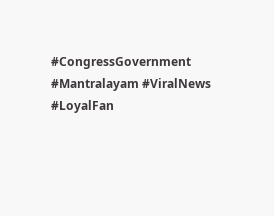#CongressGovernment #Mantralayam #ViralNews #LoyalFan